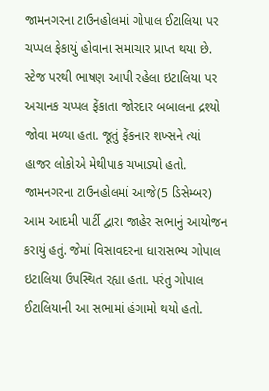જામનગરના ટાઉનહોલમાં ગોપાલ ઈટાલિયા પર ચપ્પલ ફેકાયું હોવાના સમાચાર પ્રાપ્ત થયા છે. સ્ટેજ પરથી ભાષણ આપી રહેલા ઇટાલિયા પર અચાનક ચપ્પલ ફેંકાતા જોરદાર બબાલના દ્રશ્યો જોવા મળ્યા હતા. જૂતું ફેંકનાર શખ્સને ત્યાં હાજર લોકોએ મેથીપાક ચખાડ્યો હતો.
જામનગરના ટાઉનહોલમાં આજે(5 ડિસેમ્બર) આમ આદમી પાર્ટી દ્વારા જાહેર સભાનું આયોજન કરાયું હતું. જેમાં વિસાવદરના ધારાસભ્ય ગોપાલ ઇટાલિયા ઉપસ્થિત રહ્યા હતા. પરંતુ ગોપાલ ઈટાલિયાની આ સભામાં હંગામો થયો હતો.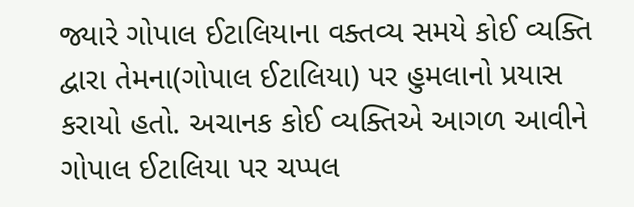જ્યારે ગોપાલ ઈટાલિયાના વક્તવ્ય સમયે કોઈ વ્યક્તિ દ્વારા તેમના(ગોપાલ ઈટાલિયા) પર હુમલાનો પ્રયાસ કરાયો હતો. અચાનક કોઈ વ્યક્તિએ આગળ આવીને ગોપાલ ઈટાલિયા પર ચપ્પલ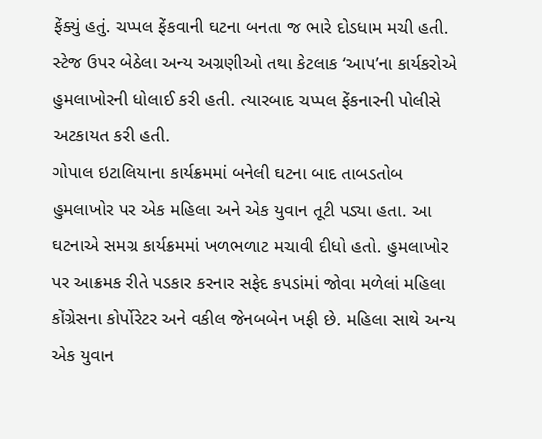ફેંક્યું હતું. ચપ્પલ ફેંકવાની ઘટના બનતા જ ભારે દોડધામ મચી હતી. સ્ટેજ ઉપર બેઠેલા અન્ય અગ્રણીઓ તથા કેટલાક ‘આપ’ના કાર્યકરોએ હુમલાખોરની ધોલાઈ કરી હતી. ત્યારબાદ ચપ્પલ ફેંકનારની પોલીસે અટકાયત કરી હતી.
ગોપાલ ઇટાલિયાના કાર્યક્રમમાં બનેલી ઘટના બાદ તાબડતોબ હુમલાખોર પર એક મહિલા અને એક યુવાન તૂટી પડ્યા હતા. આ ઘટનાએ સમગ્ર કાર્યક્રમમાં ખળભળાટ મચાવી દીધો હતો. હુમલાખોર પર આક્રમક રીતે પડકાર કરનાર સફેદ કપડાંમાં જોવા મળેલાં મહિલા કોંગ્રેસના કોર્પોરેટર અને વકીલ જેનબબેન ખફી છે. મહિલા સાથે અન્ય એક યુવાન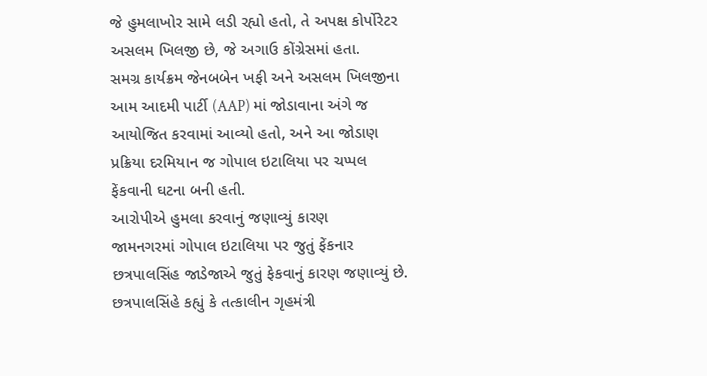જે હુમલાખોર સામે લડી રહ્યો હતો, તે અપક્ષ કોર્પોરેટર અસલમ ખિલજી છે, જે અગાઉ કોંગ્રેસમાં હતા.
સમગ્ર કાર્યક્રમ જેનબબેન ખફી અને અસલમ ખિલજીના આમ આદમી પાર્ટી (AAP) માં જોડાવાના અંગે જ આયોજિત કરવામાં આવ્યો હતો, અને આ જોડાણ પ્રક્રિયા દરમિયાન જ ગોપાલ ઇટાલિયા પર ચપ્પલ ફેંકવાની ઘટના બની હતી.
આરોપીએ હુમલા કરવાનું જણાવ્યું કારણ
જામનગરમાં ગોપાલ ઇટાલિયા પર જુતું ફેંકનાર છત્રપાલસિંહ જાડેજાએ જુતું ફેકવાનું કારણ જણાવ્યું છે. છત્રપાલસિંહે કહ્યું કે તત્કાલીન ગૃહમંત્રી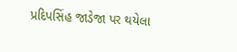પ્રદિપસિંહ જાડેજા પર થયેલા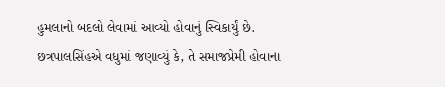હુમલાનો બદલો લેવામાં આવ્યો હોવાનું સ્વિકાર્યું છે. છત્રપાલસિંહએ વધુમાં જણાવ્યું કે, તે સમાજપ્રેમી હોવાના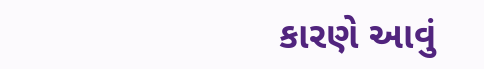કારણે આવું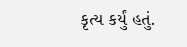કૃત્ય કર્યું હતું.